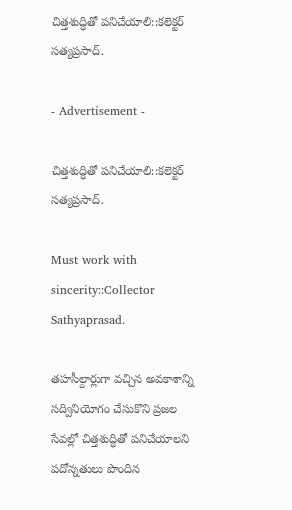చిత్తశుద్ధితో పనిచేయాలి::కలెక్టర్ సత్యప్రసాద్.

- Advertisement -

చిత్తశుద్ధితో పనిచేయాలి::కలెక్టర్ సత్యప్రసాద్.

Must work with sincerity::Collector Sathyaprasad.

తహసీల్దార్లుగా వచ్చిన అవకాశాన్ని  సద్వినియోగం చేసుకొని ప్రజల  సేవల్లో చిత్తశుద్ధితో పనిచేయాలని పదోన్నతులు పొందిన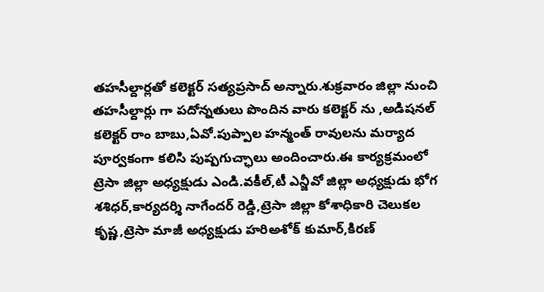తహసీల్దార్లతో కలెక్టర్ సత్యప్రసాద్ అన్నారు.శుక్రవారం జిల్లా నుంచి     తహసీల్దార్లు గా పదోన్నతులు పొందిన వారు కలెక్టర్ ను ,అడిషనల్ కలెక్టర్ రాం బాబు,ఏవో.పుప్పాల హన్మంత్ రావులను మర్యాద పూర్వకంగా కలిసి పుష్పగుచ్ఛాలు అందించారు.ఈ కార్యక్రమంలో ట్రెసా జిల్లా అధ్యక్షుడు ఎండి.వకీల్,టీ ఎన్జీవో జిల్లా అధ్యక్షుడు భోగ శశిధర్,కార్యదర్శి నాగేందర్ రెడ్డి,ట్రెసా జిల్లా కోశాధికారి చెలుకల కృష్ణ,ట్రెసా మాజీ అధ్యక్షుడు హరిఅశోక్ కుమార్,కిరణ్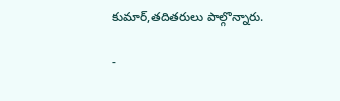కుమార్,తదితరులు పాల్గొన్నారు.

-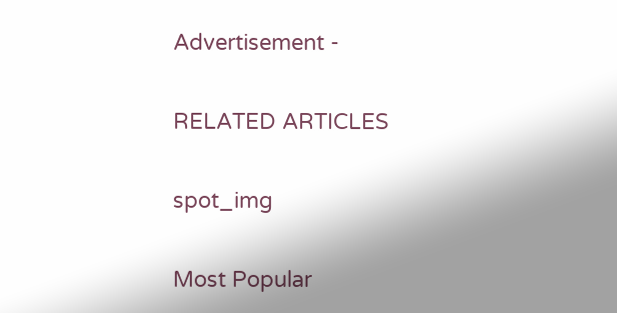Advertisement -

RELATED ARTICLES

spot_img

Most Popular